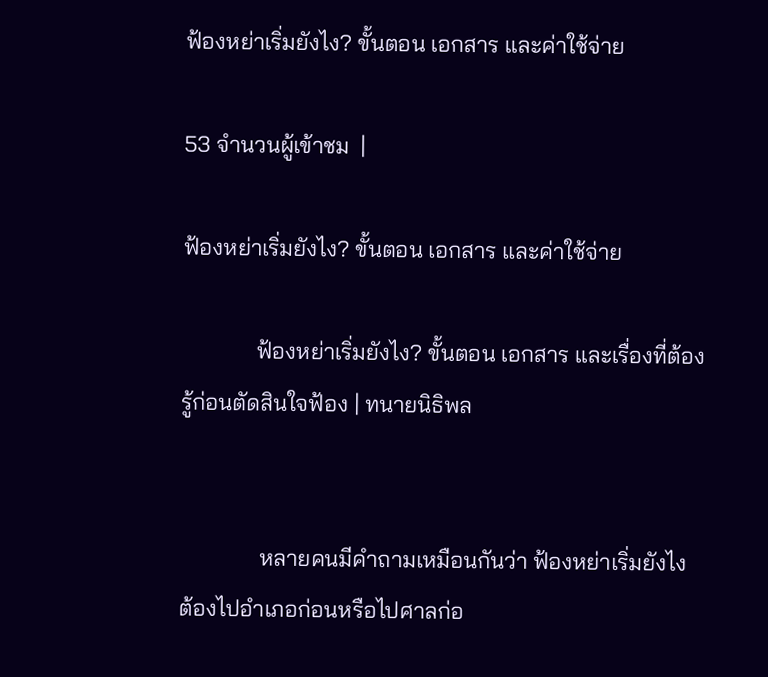ฟ้องหย่าเริ่มยังไง? ขั้นตอน เอกสาร และค่าใช้จ่าย

53 จำนวนผู้เข้าชม  |

ฟ้องหย่าเริ่มยังไง? ขั้นตอน เอกสาร และค่าใช้จ่าย

             ฟ้องหย่าเริ่มยังไง? ขั้นตอน เอกสาร และเรื่องที่ต้องรู้ก่อนตัดสินใจฟ้อง | ทนายนิธิพล


              หลายคนมีคำถามเหมือนกันว่า ฟ้องหย่าเริ่มยังไง ต้องไปอำเภอก่อนหรือไปศาลก่อ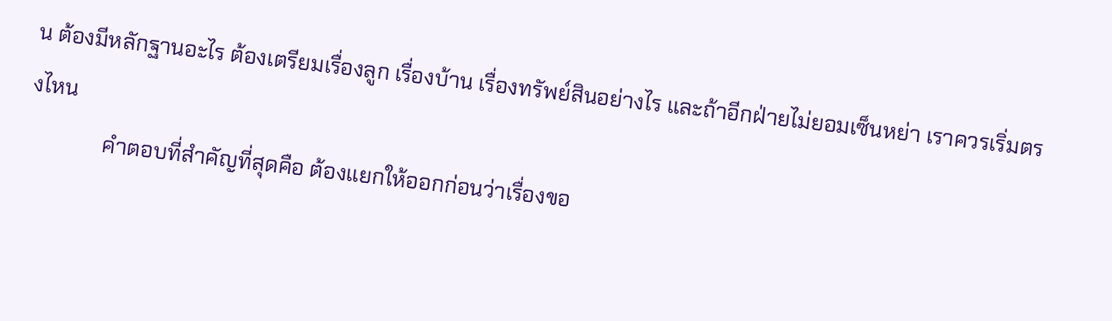น ต้องมีหลักฐานอะไร ต้องเตรียมเรื่องลูก เรื่องบ้าน เรื่องทรัพย์สินอย่างไร และถ้าอีกฝ่ายไม่ยอมเซ็นหย่า เราควรเริ่มตรงไหน
              คำตอบที่สำคัญที่สุดคือ ต้องแยกให้ออกก่อนว่าเรื่องขอ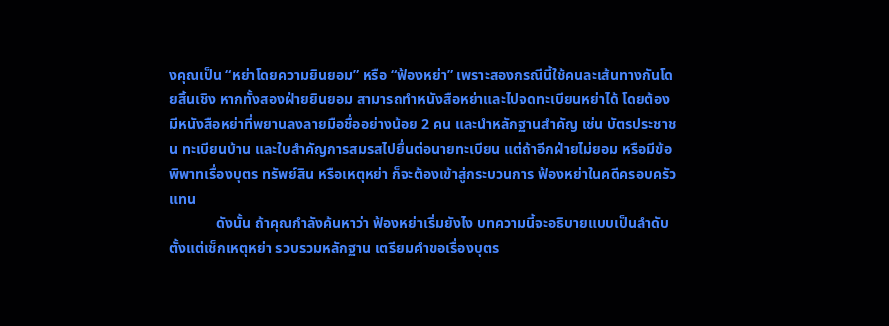งคุณเป็น “หย่าโดยความยินยอม” หรือ “ฟ้องหย่า” เพราะสองกรณีนี้ใช้คนละเส้นทางกันโดยสิ้นเชิง หากทั้งสองฝ่ายยินยอม สามารถทำหนังสือหย่าและไปจดทะเบียนหย่าได้ โดยต้องมีหนังสือหย่าที่พยานลงลายมือชื่ออย่างน้อย 2 คน และนำหลักฐานสำคัญ เช่น บัตรประชาชน ทะเบียนบ้าน และใบสำคัญการสมรสไปยื่นต่อนายทะเบียน แต่ถ้าอีกฝ่ายไม่ยอม หรือมีข้อพิพาทเรื่องบุตร ทรัพย์สิน หรือเหตุหย่า ก็จะต้องเข้าสู่กระบวนการ ฟ้องหย่าในคดีครอบครัว แทน
             ดังนั้น ถ้าคุณกำลังค้นหาว่า ฟ้องหย่าเริ่มยังไง บทความนี้จะอธิบายแบบเป็นลำดับ ตั้งแต่เช็กเหตุหย่า รวบรวมหลักฐาน เตรียมคำขอเรื่องบุตร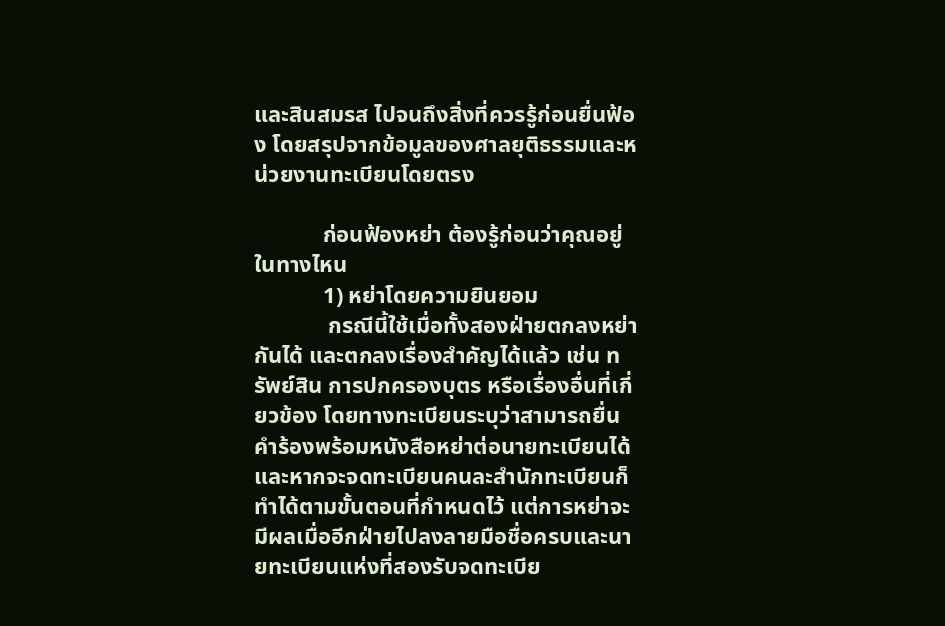และสินสมรส ไปจนถึงสิ่งที่ควรรู้ก่อนยื่นฟ้อง โดยสรุปจากข้อมูลของศาลยุติธรรมและหน่วยงานทะเบียนโดยตรง

            ก่อนฟ้องหย่า ต้องรู้ก่อนว่าคุณอยู่ในทางไหน
            1) หย่าโดยความยินยอม
             กรณีนี้ใช้เมื่อทั้งสองฝ่ายตกลงหย่ากันได้ และตกลงเรื่องสำคัญได้แล้ว เช่น ทรัพย์สิน การปกครองบุตร หรือเรื่องอื่นที่เกี่ยวข้อง โดยทางทะเบียนระบุว่าสามารถยื่นคำร้องพร้อมหนังสือหย่าต่อนายทะเบียนได้ และหากจะจดทะเบียนคนละสำนักทะเบียนก็ทำได้ตามขั้นตอนที่กำหนดไว้ แต่การหย่าจะมีผลเมื่ออีกฝ่ายไปลงลายมือชื่อครบและนายทะเบียนแห่งที่สองรับจดทะเบีย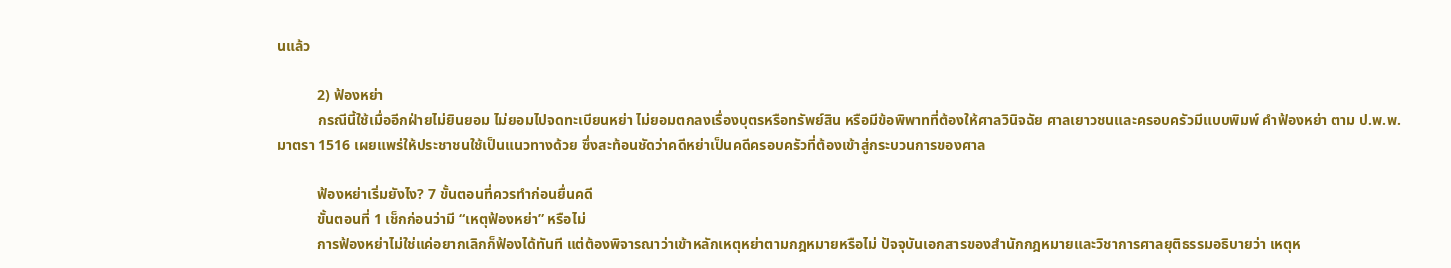นแล้ว

           2) ฟ้องหย่า
           กรณีนี้ใช้เมื่ออีกฝ่ายไม่ยินยอม ไม่ยอมไปจดทะเบียนหย่า ไม่ยอมตกลงเรื่องบุตรหรือทรัพย์สิน หรือมีข้อพิพาทที่ต้องให้ศาลวินิจฉัย ศาลเยาวชนและครอบครัวมีแบบพิมพ์ คำฟ้องหย่า ตาม ป.พ.พ. มาตรา 1516 เผยแพร่ให้ประชาชนใช้เป็นแนวทางด้วย ซึ่งสะท้อนชัดว่าคดีหย่าเป็นคดีครอบครัวที่ต้องเข้าสู่กระบวนการของศาล

           ฟ้องหย่าเริ่มยังไง? 7 ขั้นตอนที่ควรทำก่อนยื่นคดี
           ขั้นตอนที่ 1 เช็กก่อนว่ามี “เหตุฟ้องหย่า” หรือไม่
           การฟ้องหย่าไม่ใช่แค่อยากเลิกก็ฟ้องได้ทันที แต่ต้องพิจารณาว่าเข้าหลักเหตุหย่าตามกฎหมายหรือไม่ ปัจจุบันเอกสารของสำนักกฎหมายและวิชาการศาลยุติธรรมอธิบายว่า เหตุห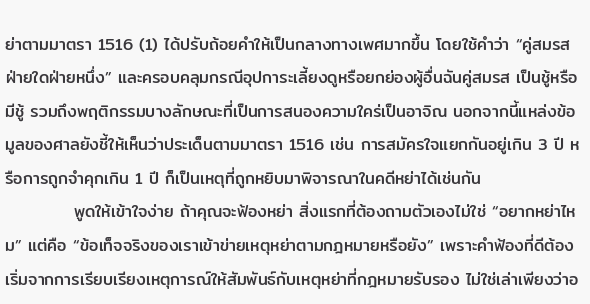ย่าตามมาตรา 1516 (1) ได้ปรับถ้อยคำให้เป็นกลางทางเพศมากขึ้น โดยใช้คำว่า “คู่สมรสฝ่ายใดฝ่ายหนึ่ง” และครอบคลุมกรณีอุปการะเลี้ยงดูหรือยกย่องผู้อื่นฉันคู่สมรส เป็นชู้หรือมีชู้ รวมถึงพฤติกรรมบางลักษณะที่เป็นการสนองความใคร่เป็นอาจิณ นอกจากนี้แหล่งข้อมูลของศาลยังชี้ให้เห็นว่าประเด็นตามมาตรา 1516 เช่น การสมัครใจแยกกันอยู่เกิน 3 ปี หรือการถูกจำคุกเกิน 1 ปี ก็เป็นเหตุที่ถูกหยิบมาพิจารณาในคดีหย่าได้เช่นกัน
           พูดให้เข้าใจง่าย ถ้าคุณจะฟ้องหย่า สิ่งแรกที่ต้องถามตัวเองไม่ใช่ “อยากหย่าไหม” แต่คือ “ข้อเท็จจริงของเราเข้าข่ายเหตุหย่าตามกฎหมายหรือยัง” เพราะคำฟ้องที่ดีต้องเริ่มจากการเรียบเรียงเหตุการณ์ให้สัมพันธ์กับเหตุหย่าที่กฎหมายรับรอง ไม่ใช่เล่าเพียงว่าอ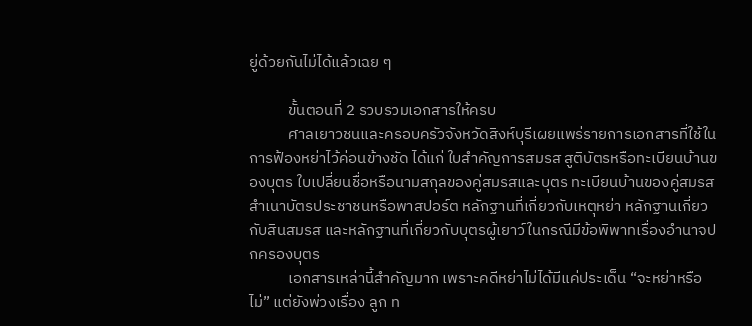ยู่ด้วยกันไม่ได้แล้วเฉย ๆ

           ขั้นตอนที่ 2 รวบรวมเอกสารให้ครบ
           ศาลเยาวชนและครอบครัวจังหวัดสิงห์บุรีเผยแพร่รายการเอกสารที่ใช้ในการฟ้องหย่าไว้ค่อนข้างชัด ได้แก่ ใบสำคัญการสมรส สูติบัตรหรือทะเบียนบ้านของบุตร ใบเปลี่ยนชื่อหรือนามสกุลของคู่สมรสและบุตร ทะเบียนบ้านของคู่สมรส สำเนาบัตรประชาชนหรือพาสปอร์ต หลักฐานที่เกี่ยวกับเหตุหย่า หลักฐานเกี่ยวกับสินสมรส และหลักฐานที่เกี่ยวกับบุตรผู้เยาว์ในกรณีมีข้อพิพาทเรื่องอำนาจปกครองบุตร
           เอกสารเหล่านี้สำคัญมาก เพราะคดีหย่าไม่ได้มีแค่ประเด็น “จะหย่าหรือไม่” แต่ยังพ่วงเรื่อง ลูก ท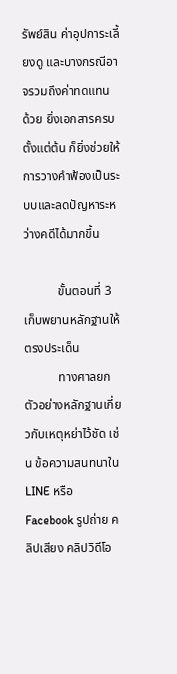รัพย์สิน ค่าอุปการะเลี้ยงดู และบางกรณีอาจรวมถึงค่าทดแทน ด้วย ยิ่งเอกสารครบตั้งแต่ต้น ก็ยิ่งช่วยให้การวางคำฟ้องเป็นระบบและลดปัญหาระหว่างคดีได้มากขึ้น

           ขั้นตอนที่ 3 เก็บพยานหลักฐานให้ตรงประเด็น
           ทางศาลยกตัวอย่างหลักฐานเกี่ยวกับเหตุหย่าไว้ชัด เช่น ข้อความสนทนาใน LINE หรือ Facebook รูปถ่าย คลิปเสียง คลิปวิดีโอ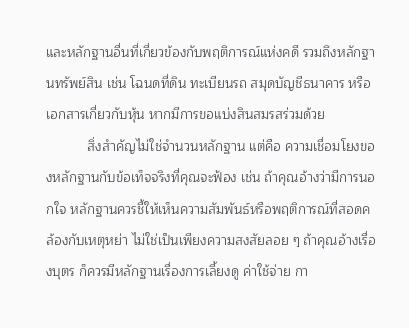และหลักฐานอื่นที่เกี่ยวข้องกับพฤติการณ์แห่งคดี รวมถึงหลักฐานทรัพย์สิน เช่น โฉนดที่ดิน ทะเบียนรถ สมุดบัญชีธนาคาร หรือเอกสารเกี่ยวกับหุ้น หากมีการขอแบ่งสินสมรสร่วมด้วย
           สิ่งสำคัญไม่ใช่จำนวนหลักฐาน แต่คือ ความเชื่อมโยงของหลักฐานกับข้อเท็จจริงที่คุณจะฟ้อง เช่น ถ้าคุณอ้างว่ามีการนอกใจ หลักฐานควรชี้ให้เห็นความสัมพันธ์หรือพฤติการณ์ที่สอดคล้องกับเหตุหย่า ไม่ใช่เป็นเพียงความสงสัยลอย ๆ ถ้าคุณอ้างเรื่องบุตร ก็ควรมีหลักฐานเรื่องการเลี้ยงดู ค่าใช้จ่าย กา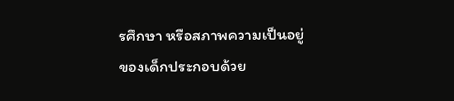รศึกษา หรือสภาพความเป็นอยู่ของเด็กประกอบด้วย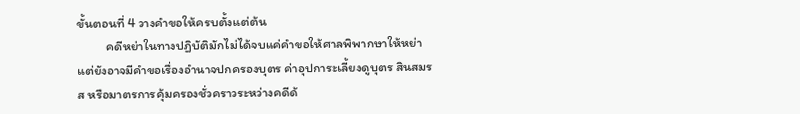ขั้นตอนที่ 4 วางคำขอให้ครบตั้งแต่ต้น
          คดีหย่าในทางปฏิบัติมักไม่ได้จบแค่คำขอให้ศาลพิพากษาให้หย่า แต่ยังอาจมีคำขอเรื่องอำนาจปกครองบุตร ค่าอุปการะเลี้ยงดูบุตร สินสมรส หรือมาตรการคุ้มครองชั่วคราวระหว่างคดีด้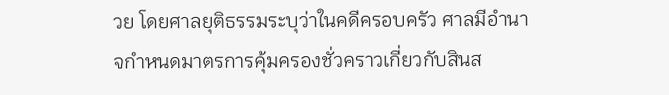วย โดยศาลยุติธรรมระบุว่าในคดีครอบครัว ศาลมีอำนาจกำหนดมาตรการคุ้มครองชั่วคราวเกี่ยวกับสินส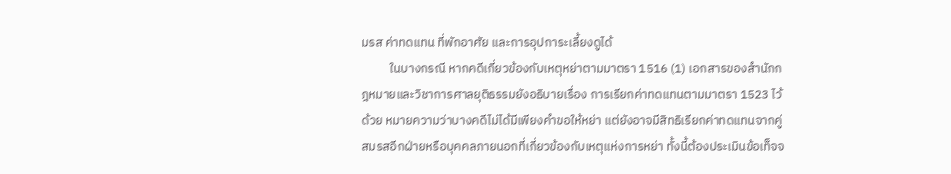มรส ค่าทดแทน ที่พักอาศัย และการอุปการะเลี้ยงดูได้
          ในบางกรณี หากคดีเกี่ยวข้องกับเหตุหย่าตามมาตรา 1516 (1) เอกสารของสำนักกฎหมายและวิชาการศาลยุติธรรมยังอธิบายเรื่อง การเรียกค่าทดแทนตามมาตรา 1523 ไว้ด้วย หมายความว่าบางคดีไม่ได้มีเพียงคำขอให้หย่า แต่ยังอาจมีสิทธิเรียกค่าทดแทนจากคู่สมรสอีกฝ่ายหรือบุคคลภายนอกที่เกี่ยวข้องกับเหตุแห่งการหย่า ทั้งนี้ต้องประเมินข้อเท็จจ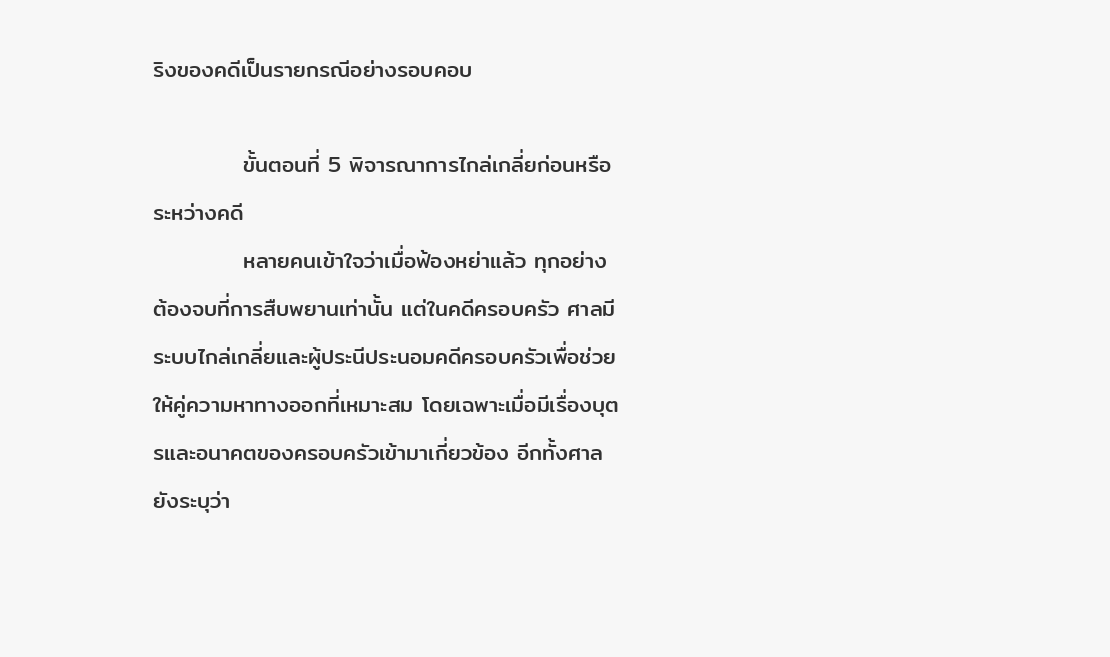ริงของคดีเป็นรายกรณีอย่างรอบคอบ

           ขั้นตอนที่ 5 พิจารณาการไกล่เกลี่ยก่อนหรือระหว่างคดี
           หลายคนเข้าใจว่าเมื่อฟ้องหย่าแล้ว ทุกอย่างต้องจบที่การสืบพยานเท่านั้น แต่ในคดีครอบครัว ศาลมีระบบไกล่เกลี่ยและผู้ประนีประนอมคดีครอบครัวเพื่อช่วยให้คู่ความหาทางออกที่เหมาะสม โดยเฉพาะเมื่อมีเรื่องบุตรและอนาคตของครอบครัวเข้ามาเกี่ยวข้อง อีกทั้งศาลยังระบุว่า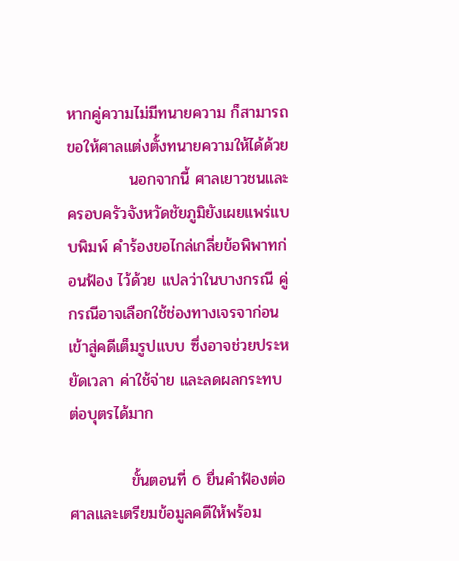หากคู่ความไม่มีทนายความ ก็สามารถขอให้ศาลแต่งตั้งทนายความให้ได้ด้วย
           นอกจากนี้ ศาลเยาวชนและครอบครัวจังหวัดชัยภูมิยังเผยแพร่แบบพิมพ์ คำร้องขอไกล่เกลี่ยข้อพิพาทก่อนฟ้อง ไว้ด้วย แปลว่าในบางกรณี คู่กรณีอาจเลือกใช้ช่องทางเจรจาก่อนเข้าสู่คดีเต็มรูปแบบ ซึ่งอาจช่วยประหยัดเวลา ค่าใช้จ่าย และลดผลกระทบต่อบุตรได้มาก

           ขั้นตอนที่ 6 ยื่นคำฟ้องต่อศาลและเตรียมข้อมูลคดีให้พร้อม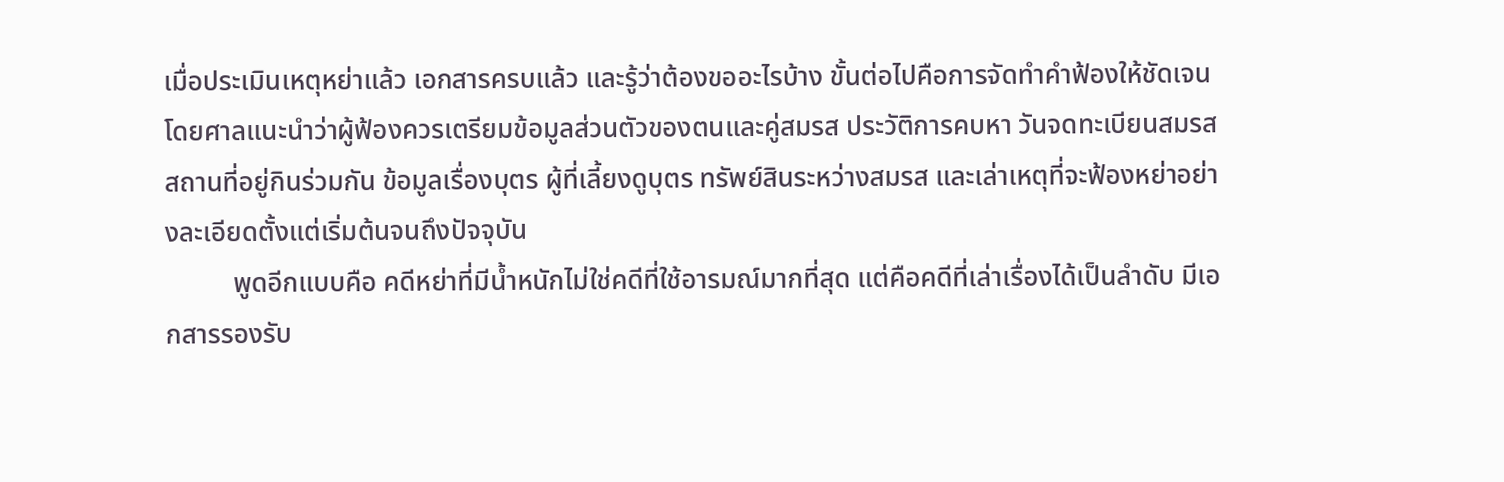เมื่อประเมินเหตุหย่าแล้ว เอกสารครบแล้ว และรู้ว่าต้องขออะไรบ้าง ขั้นต่อไปคือการจัดทำคำฟ้องให้ชัดเจน โดยศาลแนะนำว่าผู้ฟ้องควรเตรียมข้อมูลส่วนตัวของตนและคู่สมรส ประวัติการคบหา วันจดทะเบียนสมรส สถานที่อยู่กินร่วมกัน ข้อมูลเรื่องบุตร ผู้ที่เลี้ยงดูบุตร ทรัพย์สินระหว่างสมรส และเล่าเหตุที่จะฟ้องหย่าอย่างละเอียดตั้งแต่เริ่มต้นจนถึงปัจจุบัน
          พูดอีกแบบคือ คดีหย่าที่มีน้ำหนักไม่ใช่คดีที่ใช้อารมณ์มากที่สุด แต่คือคดีที่เล่าเรื่องได้เป็นลำดับ มีเอกสารรองรับ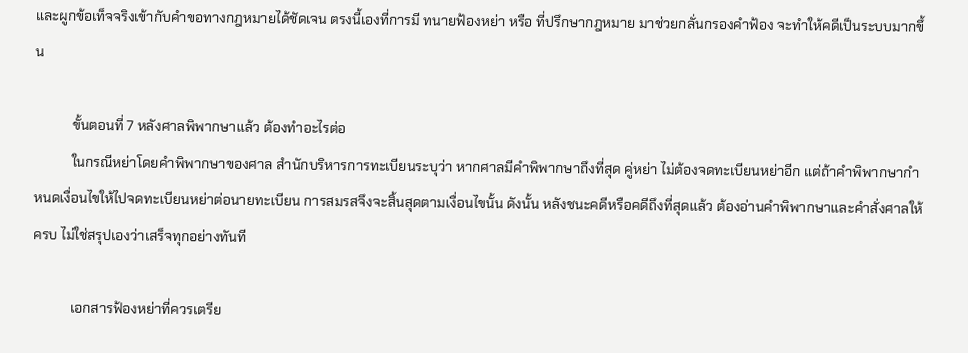และผูกข้อเท็จจริงเข้ากับคำขอทางกฎหมายได้ชัดเจน ตรงนี้เองที่การมี ทนายฟ้องหย่า หรือ ที่ปรึกษากฎหมาย มาช่วยกลั่นกรองคำฟ้อง จะทำให้คดีเป็นระบบมากขึ้น

           ขั้นตอนที่ 7 หลังศาลพิพากษาแล้ว ต้องทำอะไรต่อ
           ในกรณีหย่าโดยคำพิพากษาของศาล สำนักบริหารการทะเบียนระบุว่า หากศาลมีคำพิพากษาถึงที่สุด คู่หย่า ไม่ต้องจดทะเบียนหย่าอีก แต่ถ้าคำพิพากษากำหนดเงื่อนไขให้ไปจดทะเบียนหย่าต่อนายทะเบียน การสมรสจึงจะสิ้นสุดตามเงื่อนไขนั้น ดังนั้น หลังชนะคดีหรือคดีถึงที่สุดแล้ว ต้องอ่านคำพิพากษาและคำสั่งศาลให้ครบ ไม่ใช่สรุปเองว่าเสร็จทุกอย่างทันที

           เอกสารฟ้องหย่าที่ควรเตรีย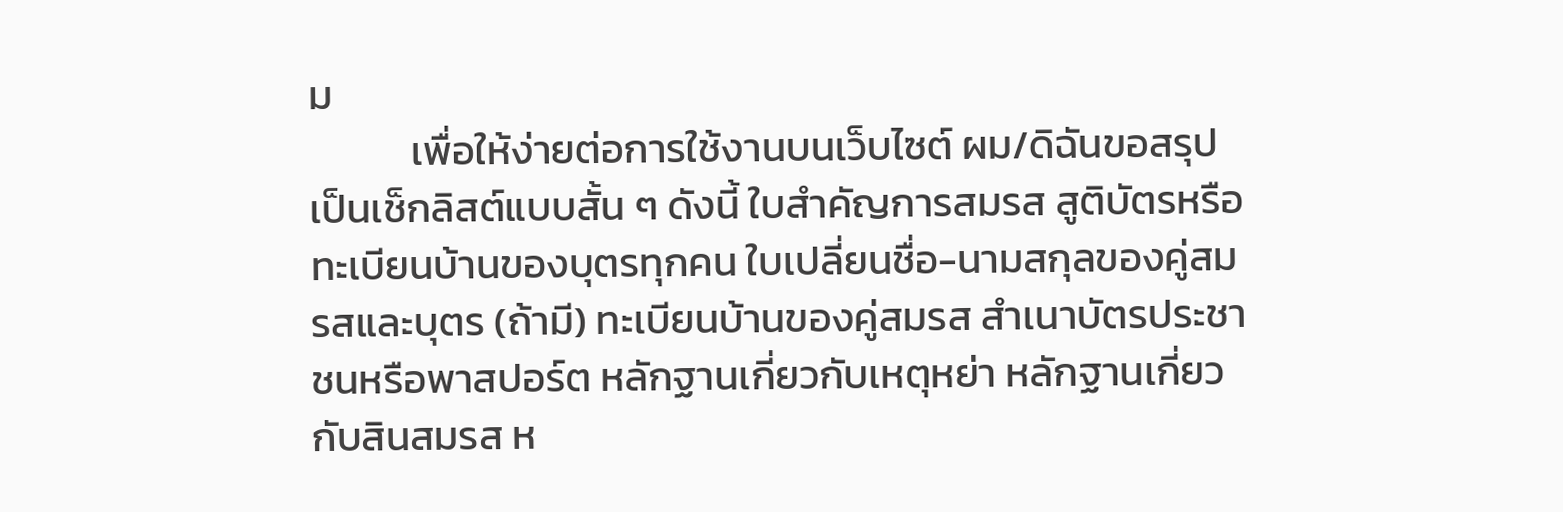ม
           เพื่อให้ง่ายต่อการใช้งานบนเว็บไซต์ ผม/ดิฉันขอสรุปเป็นเช็กลิสต์แบบสั้น ๆ ดังนี้ ใบสำคัญการสมรส สูติบัตรหรือทะเบียนบ้านของบุตรทุกคน ใบเปลี่ยนชื่อ-นามสกุลของคู่สมรสและบุตร (ถ้ามี) ทะเบียนบ้านของคู่สมรส สำเนาบัตรประชาชนหรือพาสปอร์ต หลักฐานเกี่ยวกับเหตุหย่า หลักฐานเกี่ยวกับสินสมรส ห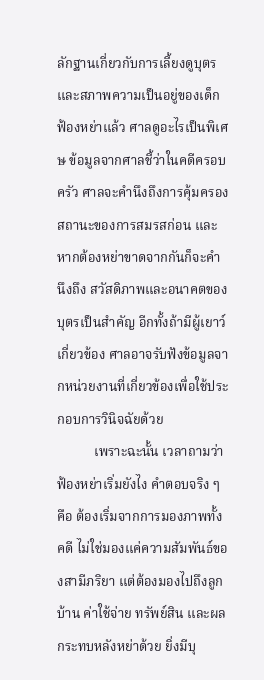ลักฐานเกี่ยวกับการเลี้ยงดูบุตรและสภาพความเป็นอยู่ของเด็ก ฟ้องหย่าแล้ว ศาลดูอะไรเป็นพิเศษ ข้อมูลจากศาลชี้ว่าในคดีครอบครัว ศาลจะคำนึงถึงการคุ้มครองสถานะของการสมรสก่อน และหากต้องหย่าขาดจากกันก็จะคำนึงถึง สวัสดิภาพและอนาคตของบุตรเป็นสำคัญ อีกทั้งถ้ามีผู้เยาว์เกี่ยวข้อง ศาลอาจรับฟังข้อมูลจากหน่วยงานที่เกี่ยวข้องเพื่อใช้ประกอบการวินิจฉัยด้วย
           เพราะฉะนั้น เวลาถามว่า ฟ้องหย่าเริ่มยังไง คำตอบจริง ๆ คือ ต้องเริ่มจากการมองภาพทั้งคดี ไม่ใช่มองแค่ความสัมพันธ์ของสามีภริยา แต่ต้องมองไปถึงลูก บ้าน ค่าใช้จ่าย ทรัพย์สิน และผลกระทบหลังหย่าด้วย ยิ่งมีบุ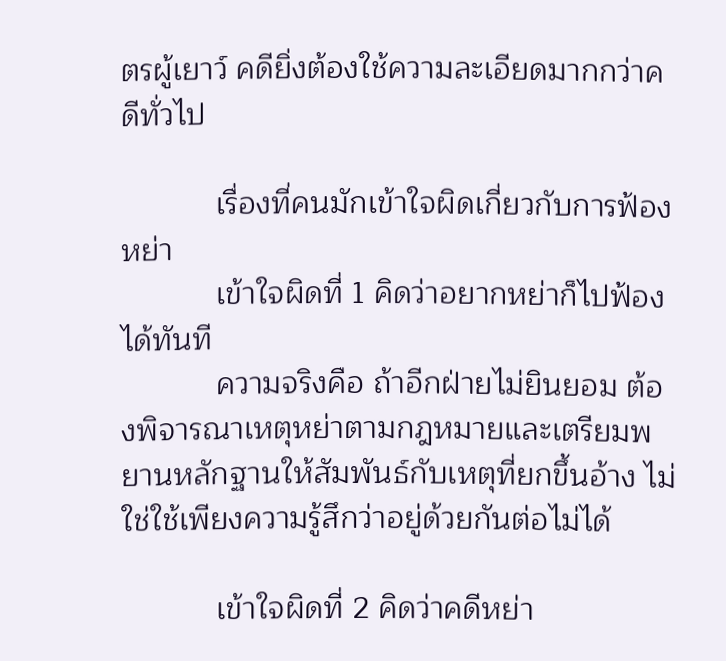ตรผู้เยาว์ คดียิ่งต้องใช้ความละเอียดมากกว่าคดีทั่วไป

           เรื่องที่คนมักเข้าใจผิดเกี่ยวกับการฟ้องหย่า
           เข้าใจผิดที่ 1 คิดว่าอยากหย่าก็ไปฟ้องได้ทันที
           ความจริงคือ ถ้าอีกฝ่ายไม่ยินยอม ต้องพิจารณาเหตุหย่าตามกฎหมายและเตรียมพยานหลักฐานให้สัมพันธ์กับเหตุที่ยกขึ้นอ้าง ไม่ใช่ใช้เพียงความรู้สึกว่าอยู่ด้วยกันต่อไม่ได้

           เข้าใจผิดที่ 2 คิดว่าคดีหย่า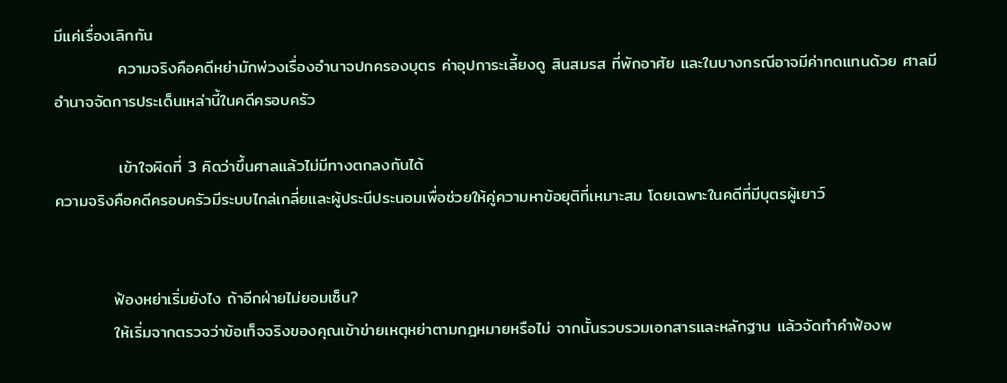มีแค่เรื่องเลิกกัน
           ความจริงคือคดีหย่ามักพ่วงเรื่องอำนาจปกครองบุตร ค่าอุปการะเลี้ยงดู สินสมรส ที่พักอาศัย และในบางกรณีอาจมีค่าทดแทนด้วย ศาลมีอำนาจจัดการประเด็นเหล่านี้ในคดีครอบครัว

           เข้าใจผิดที่ 3 คิดว่าขึ้นศาลแล้วไม่มีทางตกลงกันได้
ความจริงคือคดีครอบครัวมีระบบไกล่เกลี่ยและผู้ประนีประนอมเพื่อช่วยให้คู่ความหาข้อยุติที่เหมาะสม โดยเฉพาะในคดีที่มีบุตรผู้เยาว์


          ฟ้องหย่าเริ่มยังไง ถ้าอีกฝ่ายไม่ยอมเซ็น?
          ให้เริ่มจากตรวจว่าข้อเท็จจริงของคุณเข้าข่ายเหตุหย่าตามกฎหมายหรือไม่ จากนั้นรวบรวมเอกสารและหลักฐาน แล้วจัดทำคำฟ้องพ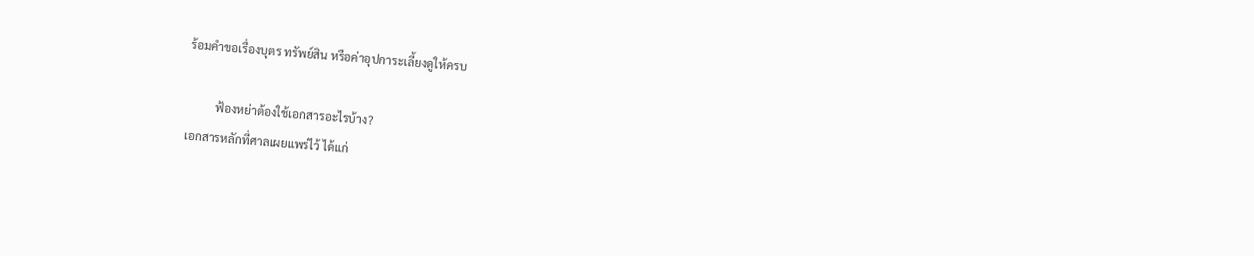ร้อมคำขอเรื่องบุตร ทรัพย์สิน หรือค่าอุปการะเลี้ยงดูให้ครบ

          ฟ้องหย่าต้องใช้เอกสารอะไรบ้าง?
เอกสารหลักที่ศาลเผยแพร่ไว้ ได้แก่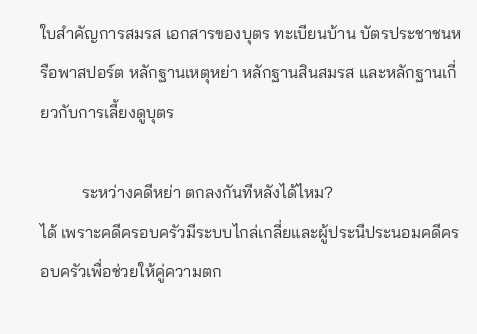ใบสำคัญการสมรส เอกสารของบุตร ทะเบียนบ้าน บัตรประชาชนหรือพาสปอร์ต หลักฐานเหตุหย่า หลักฐานสินสมรส และหลักฐานเกี่ยวกับการเลี้ยงดูบุตร

          ระหว่างคดีหย่า ตกลงกันทีหลังได้ไหม?
ได้ เพราะคดีครอบครัวมีระบบไกล่เกลี่ยและผู้ประนีประนอมคดีครอบครัวเพื่อช่วยให้คู่ความตก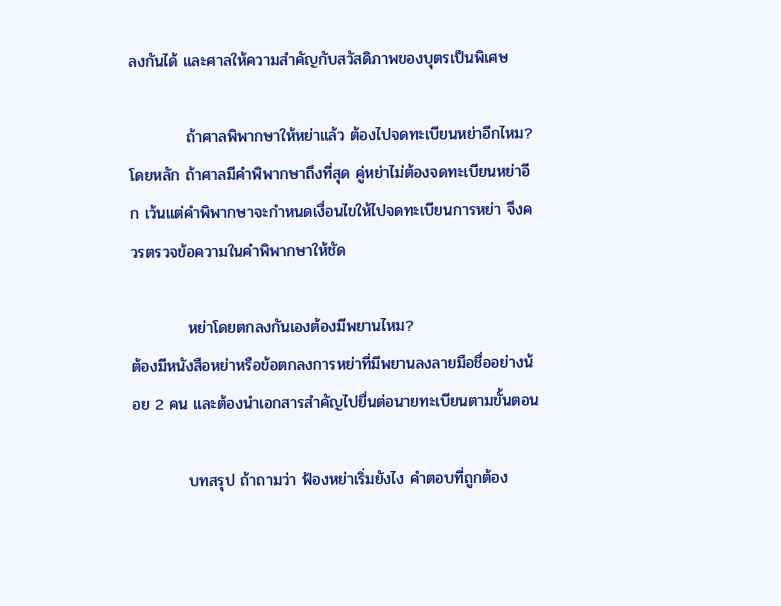ลงกันได้ และศาลให้ความสำคัญกับสวัสดิภาพของบุตรเป็นพิเศษ

          ถ้าศาลพิพากษาให้หย่าแล้ว ต้องไปจดทะเบียนหย่าอีกไหม?
โดยหลัก ถ้าศาลมีคำพิพากษาถึงที่สุด คู่หย่าไม่ต้องจดทะเบียนหย่าอีก เว้นแต่คำพิพากษาจะกำหนดเงื่อนไขให้ไปจดทะเบียนการหย่า จึงควรตรวจข้อความในคำพิพากษาให้ชัด

          หย่าโดยตกลงกันเองต้องมีพยานไหม?
ต้องมีหนังสือหย่าหรือข้อตกลงการหย่าที่มีพยานลงลายมือชื่ออย่างน้อย 2 คน และต้องนำเอกสารสำคัญไปยื่นต่อนายทะเบียนตามขั้นตอน

          บทสรุป ถ้าถามว่า ฟ้องหย่าเริ่มยังไง คำตอบที่ถูกต้อง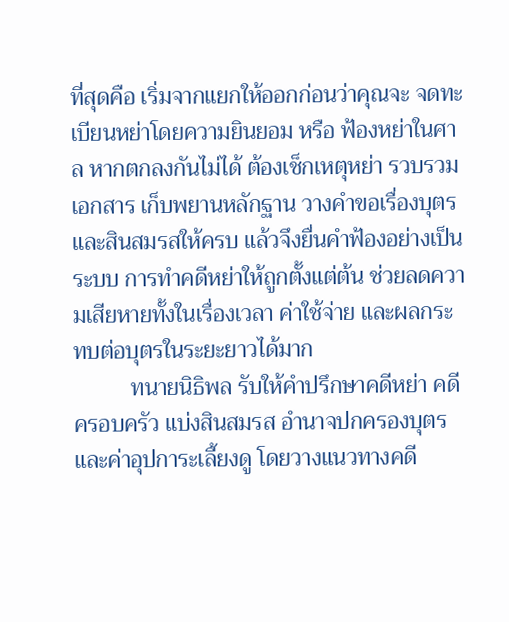ที่สุดคือ เริ่มจากแยกให้ออกก่อนว่าคุณจะ จดทะเบียนหย่าโดยความยินยอม หรือ ฟ้องหย่าในศาล หากตกลงกันไม่ได้ ต้องเช็กเหตุหย่า รวบรวมเอกสาร เก็บพยานหลักฐาน วางคำขอเรื่องบุตรและสินสมรสให้ครบ แล้วจึงยื่นคำฟ้องอย่างเป็นระบบ การทำคดีหย่าให้ถูกตั้งแต่ต้น ช่วยลดความเสียหายทั้งในเรื่องเวลา ค่าใช้จ่าย และผลกระทบต่อบุตรในระยะยาวได้มาก
          ทนายนิธิพล รับให้คำปรึกษาคดีหย่า คดีครอบครัว แบ่งสินสมรส อำนาจปกครองบุตร และค่าอุปการะเลี้ยงดู โดยวางแนวทางคดี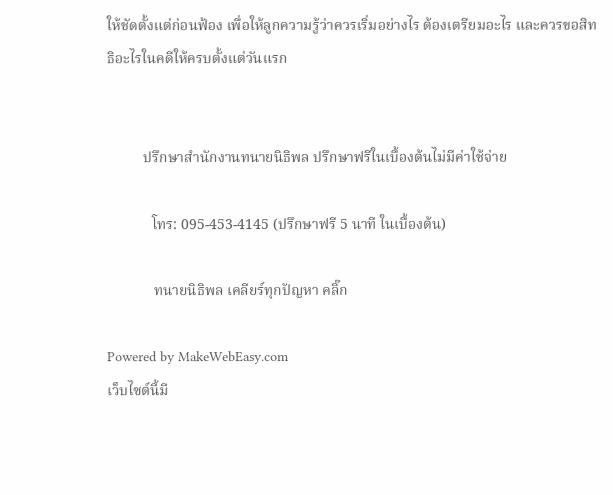ให้ชัดตั้งแต่ก่อนฟ้อง เพื่อให้ลูกความรู้ว่าควรเริ่มอย่างไร ต้องเตรียมอะไร และควรขอสิทธิอะไรในคดีให้ครบตั้งแต่วันแรก


          ปรึกษาสำนักงานทนายนิธิพล ปรึกษาฟรีในเบื้องต้นไม่มีค่าใช้จ่าย

            โทร: 095-453-4145 (ปรึกษาฟรี 5 นาที ในเบื้องต้น)

             ทนายนิธิพล เคลียร์ทุกปัญหา คลิ๊ก

Powered by MakeWebEasy.com
เว็บไซต์นี้มี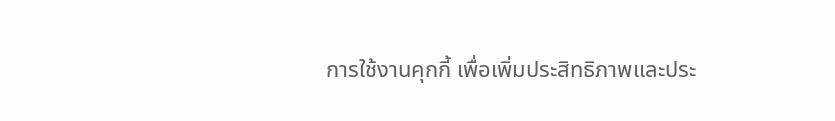การใช้งานคุกกี้ เพื่อเพิ่มประสิทธิภาพและประ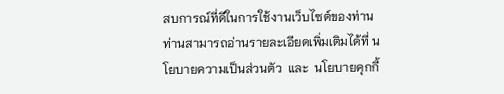สบการณ์ที่ดีในการใช้งานเว็บไซต์ของท่าน ท่านสามารถอ่านรายละเอียดเพิ่มเติมได้ที่ นโยบายความเป็นส่วนตัว  และ  นโยบายคุกกี้